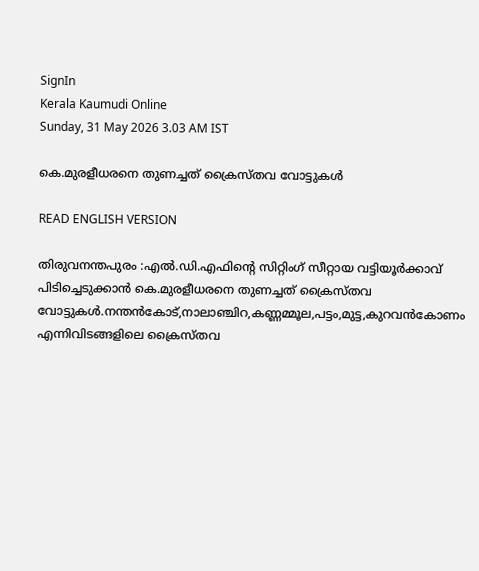SignIn
Kerala Kaumudi Online
Sunday, 31 May 2026 3.03 AM IST

കെ.മുരളീധരനെ തുണച്ചത് ക്രൈസ്തവ വോട്ടുകൾ

READ ENGLISH VERSION

തിരുവനന്തപുരം :എൽ.ഡി.എഫിന്റെ സിറ്റിംഗ് സീറ്റായ വട്ടിയൂർക്കാവ് പിടിച്ചെടുക്കാൻ കെ.മുരളീധരനെ തുണച്ചത് ക്രൈസ്തവ വോട്ടുകൾ.നന്തൻകോട്,നാലാഞ്ചിറ,കണ്ണമ്മൂല,പട്ടം,മുട്ട,കുറവൻകോണം എന്നിവിടങ്ങളിലെ ക്രൈസ്തവ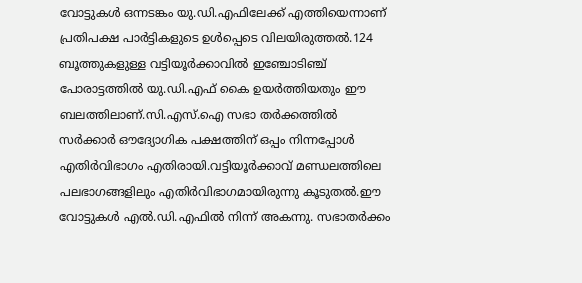വോട്ടുകൾ ഒന്നടങ്കം യു.ഡി.എഫിലേക്ക് എത്തിയെന്നാണ് പ്രതിപക്ഷ പാർട്ടികളുടെ ഉൾപ്പെടെ വിലയിരുത്തൽ.124 ബൂത്തുകളുള്ള വട്ടിയൂർക്കാവിൽ ഇ‌ഞ്ചോടിഞ്ച് പോരാട്ടത്തിൽ യു.ഡി.എഫ് കൈ ഉയർത്തിയതും ഈ ബലത്തിലാണ്.സി.എസ്.ഐ സഭാ തർക്കത്തിൽ സർക്കാർ ഔദ്യോഗിക പക്ഷത്തിന് ഒപ്പം നിന്നപ്പോൾ എതിർവിഭാഗം എതിരായി.വട്ടിയൂർക്കാവ് മണ്ഡലത്തിലെ പലഭാഗങ്ങളിലും എതിർവിഭാഗമായിരുന്നു കൂടുതൽ.ഈ വോട്ടുകൾ എൽ.ഡി.എഫിൽ നിന്ന് അകന്നു. സഭാതർക്കം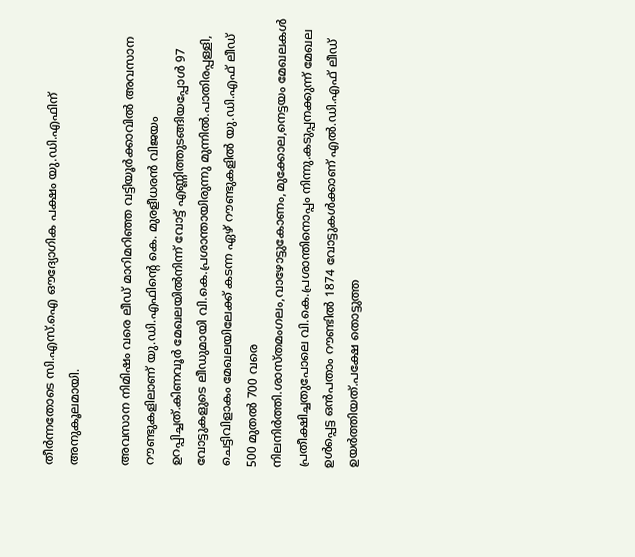തീർന്നതോടെ സി.എസ്.ഐ ഔദ്യോഗിക പക്ഷം യു.ഡി.എഫിന് അനുകൂലമായി.

അവസാന നിമിഷം വരെ ലീഡ് മാറിമറിഞ്ഞ വട്ടിയൂർക്കാവിൽ അവസാന റൗണ്ടുകളിലാണ് യു.ഡി.എഫിന്റെ കെ. മുരളീധരൻ വിജയം ഉറപ്പിച്ചത്.കിണവൂർ മേഖലയിൽനിന്ന് വോട്ട് എണ്ണിത്തുടങ്ങിയപ്പോൾ 97 വോട്ടുകളുടെ ലീഡുമായി വി.കെ.പ്രശാന്തായിരുന്നു മുന്നിൽ.പാതിരപ്പള്ളി, ചെട്ടിവിളാകം മേഖലയിലേക്ക് കടന്ന ഏഴ് റൗണ്ടുകളിൽ യു.ഡി.എഫ് ലീഡ് 500 മുതൽ 700 വരെ നിലനിർത്തി.ശാസ്തമംഗലം,വാഴോട്ടുകോണം,മുക്കോല,നെട്ടയം മേഖലകൾ പ്രതീക്ഷിച്ചതുപോലെ വി.കെ.പ്രശാന്തിനൊപ്പം നിന്നു.കടുപ്പനക്കുന്ന് മേഖല ഉൾപ്പെട്ട ഒൻപതാം റൗണ്ടിൽ 1874 വോട്ടുകൾക്കാണ് എൽ.ഡി.എഫ് ലീഡ് ഉയർത്തിയത്.പക്ഷേ തൊട്ടുത്ത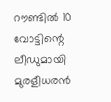റൗണ്ടിൽ 10 വോട്ടിന്റെ ലീഡുമായി മുരളീധരൻ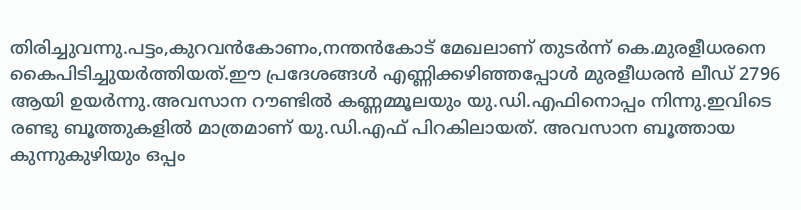തിരിച്ചുവന്നു.പട്ടം,കുറവൻകോണം,നന്തൻകോട് മേഖലാണ് തുടർന്ന് കെ.മുരളീധരനെ കൈപിടിച്ചുയർത്തിയത്.ഈ പ്രദേശങ്ങൾ എണ്ണിക്കഴിഞ്ഞപ്പോൾ മുരളീധരൻ ലീഡ് 2796 ആയി ഉയർന്നു.അവസാന റൗണ്ടിൽ കണ്ണമ്മൂലയും യു.ഡി.എഫിനൊപ്പം നിന്നു.ഇവിടെ രണ്ടു ബൂത്തുകളിൽ മാത്രമാണ് യു.ഡി.എഫ് പിറകിലായത്. അവസാന ബൂത്തായ കുന്നുകുഴിയും ഒപ്പം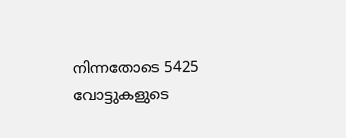നിന്നതോടെ 5425 വോട്ടുകളുടെ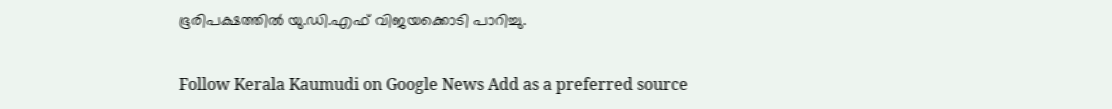ഭൂരിപക്ഷത്തിൽ യു.ഡി.എഫ് വിജയക്കൊടി പാറിച്ചു.

Follow Kerala Kaumudi on Google News Add as a preferred source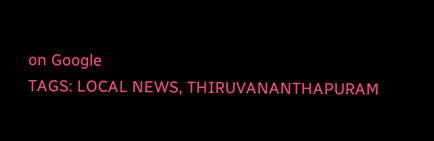on Google
TAGS: LOCAL NEWS, THIRUVANANTHAPURAM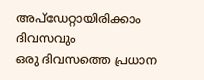അപ്ഡേറ്റായിരിക്കാം ദിവസവും
ഒരു ദിവസത്തെ പ്രധാന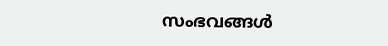സംഭവങ്ങൾ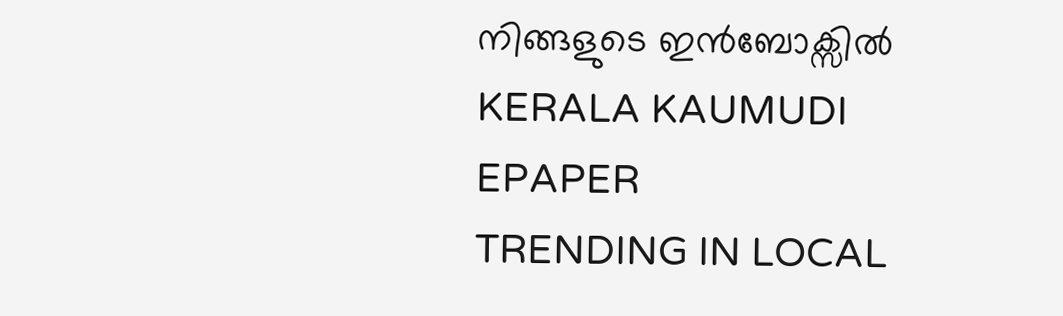നിങ്ങളുടെ ഇൻബോക്സിൽ
KERALA KAUMUDI EPAPER
TRENDING IN LOCAL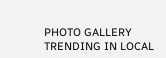PHOTO GALLERY
TRENDING IN LOCAL